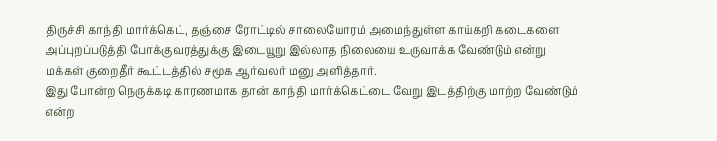திருச்சி காந்தி மார்க்கெட், தஞ்சை ரோட்டில் சாலையோரம் அமைந்துள்ள காய்கறி கடைகளை அப்புறப்படுத்தி போக்குவரத்துக்கு இடையூறு இல்லாத நிலையை உருவாக்க வேண்டும் என்று மக்கள் குறைதீர் கூட்டத்தில் சமூக ஆர்வலர் மனு அளித்தார்.
இது போன்ற நெருக்கடி காரணமாக தான் காந்தி மார்க்கெட்டை வேறு இடத்திற்கு மாற்ற வேண்டும் என்ற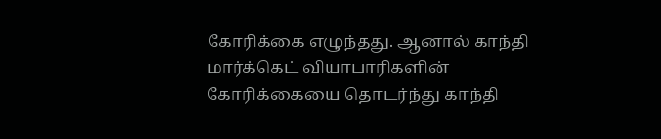கோரிக்கை எழுந்தது. ஆனால் காந்தி மார்க்கெட் வியாபாரிகளின் கோரிக்கையை தொடர்ந்து காந்தி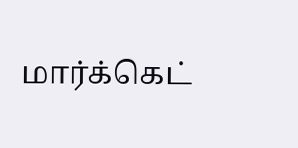மார்க்கெட்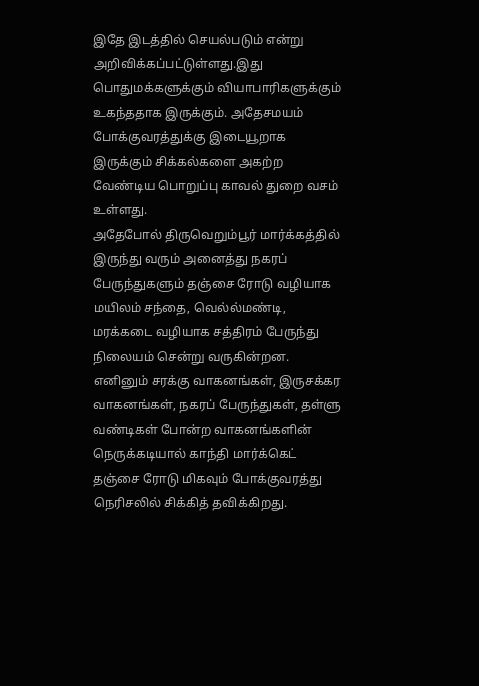இதே இடத்தில் செயல்படும் என்று அறிவிக்கப்பட்டுள்ளது.இது பொதுமக்களுக்கும் வியாபாரிகளுக்கும் உகந்ததாக இருக்கும். அதேசமயம் போக்குவரத்துக்கு இடையூறாக இருக்கும் சிக்கல்களை அகற்ற வேண்டிய பொறுப்பு காவல் துறை வசம் உள்ளது.
அதேபோல் திருவெறும்பூர் மார்க்கத்தில் இருந்து வரும் அனைத்து நகரப் பேருந்துகளும் தஞ்சை ரோடு வழியாக மயிலம் சந்தை, வெல்ல்மண்டி, மரக்கடை வழியாக சத்திரம் பேருந்து நிலையம் சென்று வருகின்றன.
எனினும் சரக்கு வாகனங்கள், இருசக்கர வாகனங்கள், நகரப் பேருந்துகள், தள்ளு வண்டிகள் போன்ற வாகனங்களின் நெருக்கடியால் காந்தி மார்க்கெட் தஞ்சை ரோடு மிகவும் போக்குவரத்து நெரிசலில் சிக்கித் தவிக்கிறது.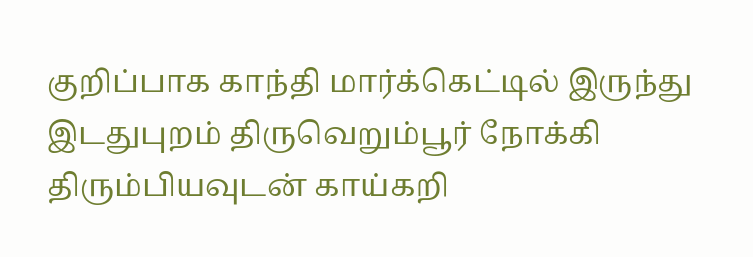குறிப்பாக காந்தி மார்க்கெட்டில் இருந்து இடதுபுறம் திருவெறும்பூர் நோக்கி திரும்பியவுடன் காய்கறி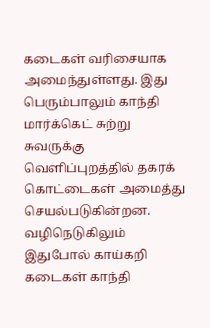கடைகள் வரிசையாக அமைந்துள்ளது. இது பெரும்பாலும் காந்தி மார்க்கெட் சுற்று சுவருக்கு வெளிப்புறத்தில் தகரக் கொட்டைகள் அமைத்து செயல்படுகின்றன. வழிநெடுகிலும் இதுபோல் காய்கறி கடைகள் காந்தி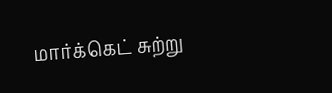மார்க்கெட் சுற்று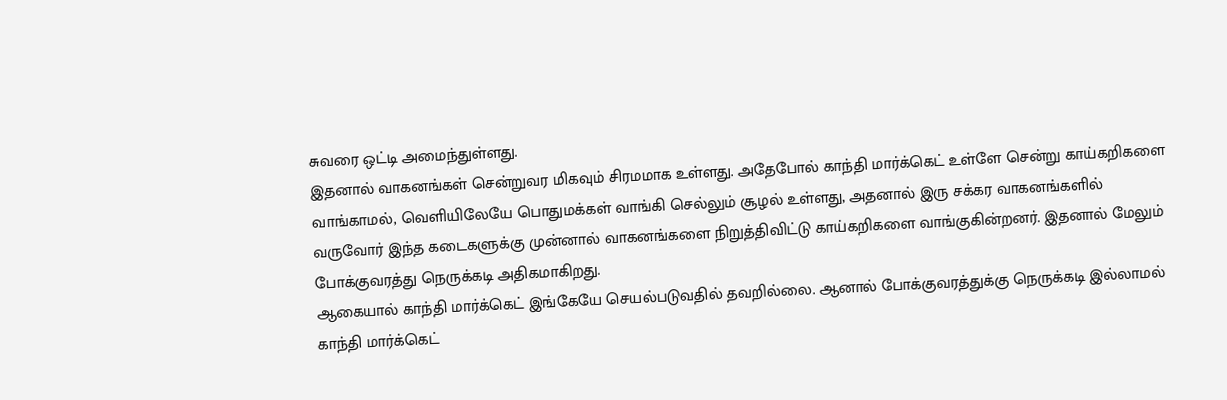சுவரை ஒட்டி அமைந்துள்ளது.
இதனால் வாகனங்கள் சென்றுவர மிகவும் சிரமமாக உள்ளது. அதேபோல் காந்தி மார்க்கெட் உள்ளே சென்று காய்கறிகளை வாங்காமல், வெளியிலேயே பொதுமக்கள் வாங்கி செல்லும் சூழல் உள்ளது, அதனால் இரு சக்கர வாகனங்களில் வருவோர் இந்த கடைகளுக்கு முன்னால் வாகனங்களை நிறுத்திவிட்டு காய்கறிகளை வாங்குகின்றனர். இதனால் மேலும் போக்குவரத்து நெருக்கடி அதிகமாகிறது.
ஆகையால் காந்தி மார்க்கெட் இங்கேயே செயல்படுவதில் தவறில்லை. ஆனால் போக்குவரத்துக்கு நெருக்கடி இல்லாமல் காந்தி மார்க்கெட்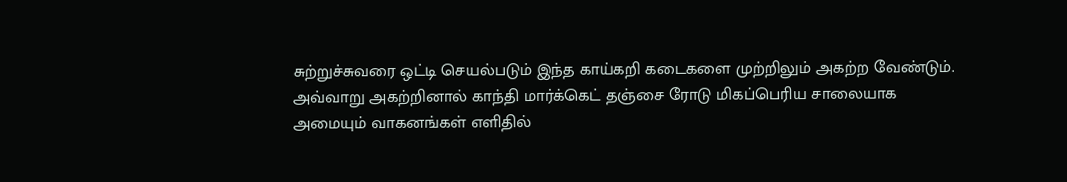சுற்றுச்சுவரை ஒட்டி செயல்படும் இந்த காய்கறி கடைகளை முற்றிலும் அகற்ற வேண்டும். அவ்வாறு அகற்றினால் காந்தி மார்க்கெட் தஞ்சை ரோடு மிகப்பெரிய சாலையாக அமையும் வாகனங்கள் எளிதில்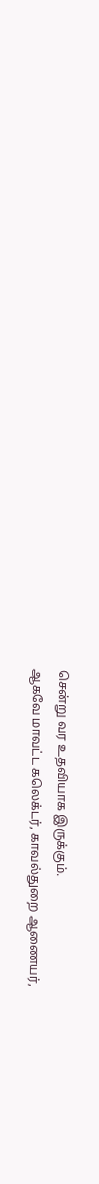சென்று வர உதவியாக இருக்கும்.
ஆகவே மாவட்ட கலெக்டர், காவல்துறை ஆணையர்,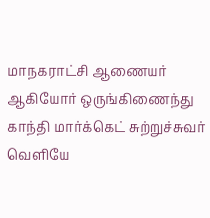மாநகராட்சி ஆணையர் ஆகியோர் ஒருங்கிணைந்து காந்தி மார்க்கெட் சுற்றுச்சுவர் வெளியே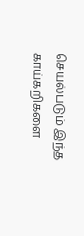செயல்படும் இந்த காய்கறிகளை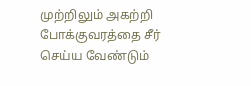முற்றிலும் அகற்றி போக்குவரத்தை சீர் செய்ய வேண்டும்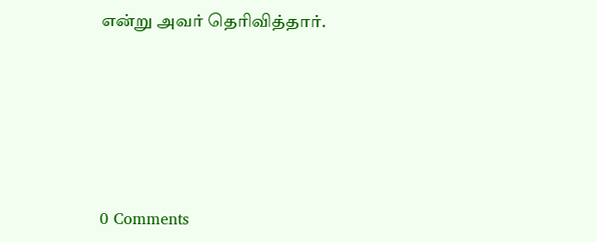என்று அவர் தெரிவித்தார்.






0 Comments